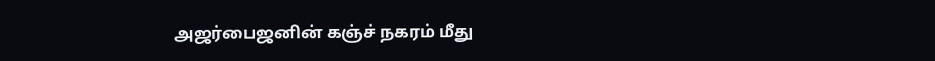அஜர்பைஜனின் கஞ்ச் நகரம் மீது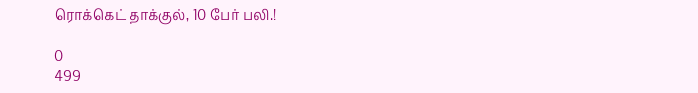ரொக்கெட் தாக்குல், 10 பேர் பலி.!

0
499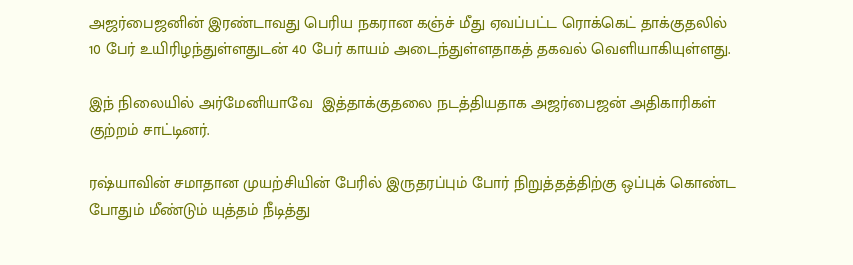அஜர்பைஜனின் இரண்டாவது பெரிய நகரான கஞ்ச் மீது ஏவப்பட்ட ரொக்கெட் தாக்குதலில் 10 பேர் உயிரிழந்துள்ளதுடன் 40 பேர் காயம் அடைந்துள்ளதாகத் தகவல் வெளியாகியுள்ளது.

இந் நிலையில் அர்மேனியாவே  இத்தாக்குதலை நடத்தியதாக அஜர்பைஜன் அதிகாரிகள் குற்றம் சாட்டினர்.

ரஷ்யாவின் சமாதான முயற்சியின் பேரில் இருதரப்பும் போர் நிறுத்தத்திற்கு ஒப்புக் கொண்ட போதும் மீண்டும் யுத்தம் நீடித்து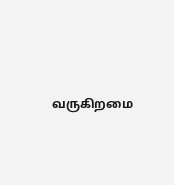வருகிறமை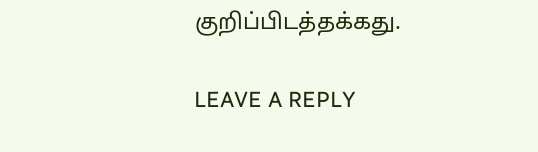குறிப்பிடத்தக்கது.

LEAVE A REPLY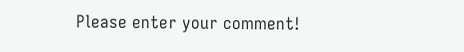Please enter your comment!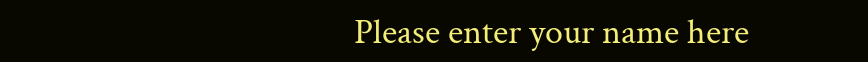Please enter your name here